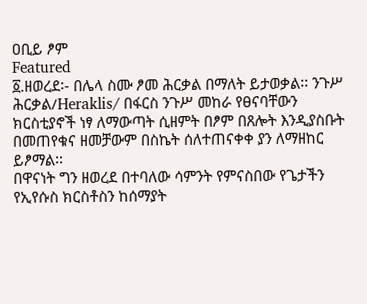ዐቢይ ፆም
Featured
፩.ዘወረደ፡- በሌላ ስሙ ፆመ ሕርቃል በማለት ይታወቃል፡፡ ንጉሥ ሕርቃል/Heraklis/ በፋርስ ንጉሥ መከራ የፀናባቸውን ክርስቲያኖች ነፃ ለማውጣት ሲዘምት በፆም በጸሎት እንዲያስቡት በመጠየቁና ዘመቻውም በስኬት ሰለተጠናቀቀ ያን ለማዘከር ይፆማል፡፡
በዋናነት ግን ዘወረደ በተባለው ሳምንት የምናስበው የጌታችን የኢየሱስ ክርስቶስን ከሰማያት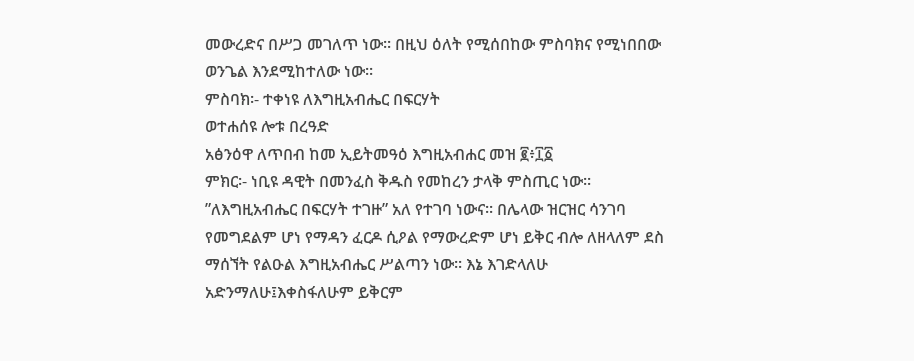መውረድና በሥጋ መገለጥ ነው፡፡ በዚህ ዕለት የሚሰበከው ምስባክና የሚነበበው ወንጌል እንደሚከተለው ነው፡፡
ምስባክ፡- ተቀነዩ ለእግዚአብሔር በፍርሃት
ወተሐሰዩ ሎቱ በረዓድ
አፅንዕዋ ለጥበብ ከመ ኢይትመዓዕ እግዚአብሐር መዝ ፪፥፲፩
ምክር፡- ነቢዩ ዳዊት በመንፈስ ቅዱስ የመከረን ታላቅ ምስጢር ነው፡፡ ”ለእግዚአብሔር በፍርሃት ተገዙ” አለ የተገባ ነውና፡፡ በሌላው ዝርዝር ሳንገባ የመግደልም ሆነ የማዳን ፈርዶ ሲዖል የማውረድም ሆነ ይቅር ብሎ ለዘላለም ደስ ማሰኘት የልዑል እግዚአብሔር ሥልጣን ነው፡፡ እኔ እገድላለሁ አድንማለሁ፤እቀስፋለሁም ይቅርም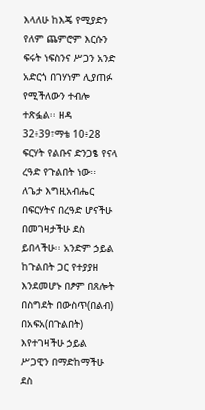እላለሁ ከእጄ የሚያድን የለም ጨምሮም እርሱን ፍሩት ነፍስንና ሥጋን አንድ አድርጎ በገሃነም ሊያጠፉ የሚችለውን ተብሎ ተጽፏል፡፡ ዘዳ 32፥39፣ማቴ 10፥28
ፍርሃት የልቡና ድንጋፄ የናላ ረዓድ የጉልበት ነው፡፡ ለጌታ እግዚአብሔር በፍርሃትና በረዓድ ሆናችሁ በመገዛታችሁ ደስ ይበላችሁ፡፡ አንድም ኃይል ከጉልበት ጋር የተያያዘ እንደመሆኑ በፆም በጸሎት በስግደት በውስጥ(በልብ) በአፍአ(በጉልበት) እየተገዛችሁ ኃይል ሥጋዊን በማድከማችሁ ደስ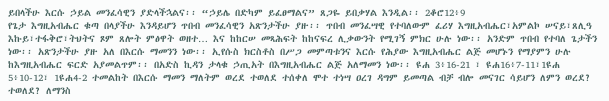ይበላችሁ እርሱ ኃይል መንፈሳዊን ያድላችኋልና፡፡ “ኃይሌ በድካም ይፈፀማልና” ጸጋዬ ይበቃሃል እንዲል፡፡ 2ቆሮ12፥9
የጌታ እግዚአብሔር ቁጣ በላያችሁ እንዳይሆን ጥበብ መንፈሳዊን አጽንታችሁ ያዙ፡፡ ጥበብ መንፈሣዊ የተባለውም ፈሪሃ እግዚአብሔር፣አምልኮ ሠናይ፣ጸሊዓ እኩይ፣ተፋቅሮ፣ትህትና ጾም ጸሎት ምፅዋት ወዘተ… እና ከከርሠ መጻሕፍት ከከናፍረ ሊቃውንት የሚገኝ ምክር ሁሉ ነው፡፡ አንድም ጥበብ የተባለ ጌታችን ነው፡፡ አጽንታችሁ ያዙ አለ በእርሱ ማመንን ነው፡፡ ኢየሱስ ክርስቶስ በሥጋ መምጣቱንና እርሱ የሕያው እግዚአብሔር ልጅ መሆኑን የማያምን ሁሉ ከእግዚአብሔር ፍርድ አያመልጥም፡፡ በአድስ ኪዳን ታላቁ ኃጢአት በእግዚአብሔር ልጅ አለማመን ነው፡፡ ዩሐ 3፥16-21 ፣ ዩሐ16፥7-11፣1ዩሐ 5፥10-12፣ 1ዩሐ4-2 ተመልከት በእርሱ ማመን ማለትም ወረደ ተወለደ ተሰቀለ ሞተ ተነሣ ዐረገ ዳግም ይመጣል ብቻ ብሎ መናገር ሳይሆን ለምን ወረደ? ተወለደ? ለማንስ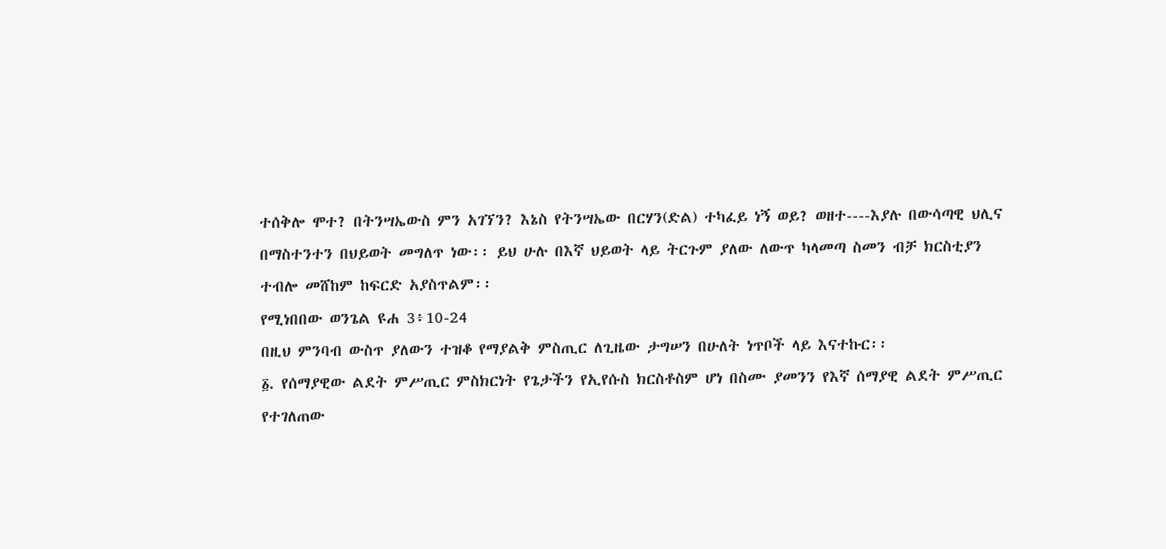ተሰቅሎ ሞተ? በትንሣኤውስ ምን አገኘን? እኔስ የትንሣኤው በርሃን(ድል) ተካፈይ ነኝ ወይ? ወዘተ----እያሉ በውሳጣዊ ህሊና በማስተንተን በህይወት መግለጥ ነው፡፡ ይህ ሁሉ በእኛ ህይወት ላይ ትርጉም ያለው ለውጥ ካላመጣ ስመን ብቻ ክርስቲያን ተብሎ መሸከም ከፍርድ አያስጥልም፡፡
የሚነበበው ወንጌል ዩሐ 3፥10-24
በዚህ ምንባብ ውስጥ ያለውን ተዝቆ የማያልቅ ምስጢር ለጊዜው ታግሠን በሁለት ነጥቦች ላይ እናተኩር፡፡
፩. የሰማያዊው ልደት ምሥጢር ምስክርነት የጌታችን የኢየሱስ ክርስቶስም ሆነ በስሙ ያመንን የእኛ ሰማያዊ ልደት ምሥጢር የተገለጠው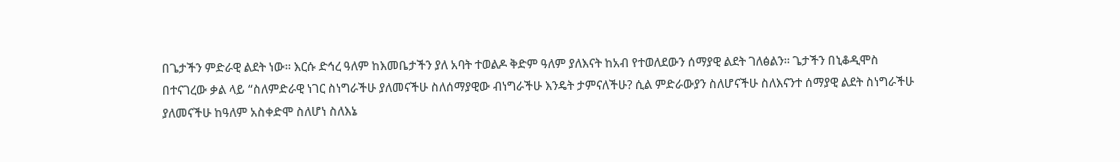በጌታችን ምድራዊ ልደት ነው፡፡ እርሱ ድኅረ ዓለም ከእመቤታችን ያለ አባት ተወልዶ ቅድም ዓለም ያለእናት ከአብ የተወለደውን ሰማያዊ ልደት ገለፅልን፡፡ ጌታችን በኒቆዲሞስ በተናገረው ቃል ላይ “ስለምድራዊ ነገር ስነግራችሁ ያለመናችሁ ስለሰማያዊው ብነግራችሁ እንዴት ታምናለችሁ? ሲል ምድራውያን ስለሆናችሁ ስለእናንተ ሰማያዊ ልደት ስነግራችሁ ያለመናችሁ ከዓለም አስቀድሞ ስለሆነ ስለእኔ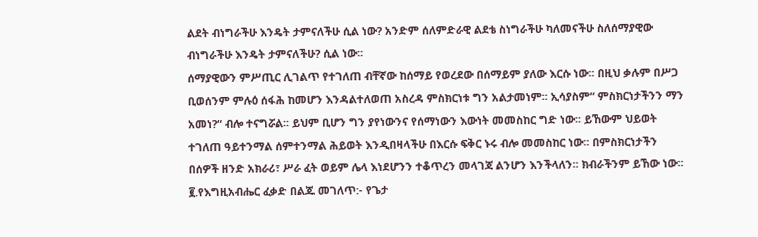ልደት ብነግራችሁ እንዴት ታምናለችሁ ሲል ነው? አንድም ሰለምድራዊ ልደቴ ስነግራችሁ ካለመናችሁ ስለሰማያዊው ብነግራችሁ እንዴት ታምናለችሁ? ሲል ነው፡፡
ሰማያዊውን ምሥጢር ሊገልጥ የተገለጠ ብቸኛው ከሰማይ የወረደው በሰማይም ያለው እርሱ ነው፡፡ በዚህ ቃሉም በሥጋ ቢወሰንም ምሉዕ ሰፋሕ ከመሆን እንዳልተለወጠ አስረዳ ምስክርነቱ ግን አልታመነም፡፡ ኢሳያስም“ ምስክርነታችንን ማን አመነ?“ ብሎ ተናግሯል፡፡ ይህም ቢሆን ግን ያየነውንና የሰማነውን እውነት መመስከር ግድ ነው፡፡ ይኸውም ህይወት ተገለጠ ዓይተንማል ሰምተንማል ሕይወት እንዲበዛላችሁ በእርሱ ፍቅር ኑሩ ብሎ መመስከር ነው፡፡ በምስክርነታችን በሰዎች ዘንድ አክራሪ፣ ሥራ ፈት ወይም ሌላ እነደሆንን ተቆጥረን መላገጃ ልንሆን እንችላለን፡፡ ክብራችንም ይኸው ነው፡፡
፪.የእግዚአብሔር ፈቃድ በልጁ መገለጥ:- የጌታ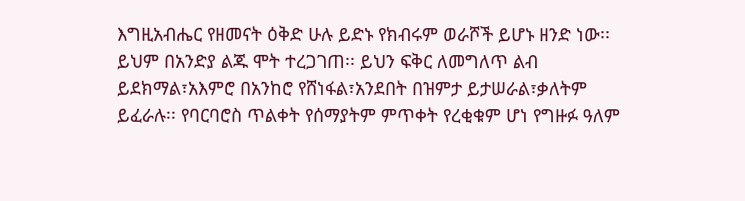እግዚአብሔር የዘመናት ዕቅድ ሁሉ ይድኑ የክብሩም ወራሾች ይሆኑ ዘንድ ነው፡፡ ይህም በአንድያ ልጁ ሞት ተረጋገጠ፡፡ ይህን ፍቅር ለመግለጥ ልብ ይደክማል፣አእምሮ በአንከሮ የሸነፋል፣አንደበት በዝምታ ይታሠራል፣ቃለትም ይፈራሉ፡፡ የባርባሮስ ጥልቀት የሰማያትም ምጥቀት የረቂቁም ሆነ የግዙፉ ዓለም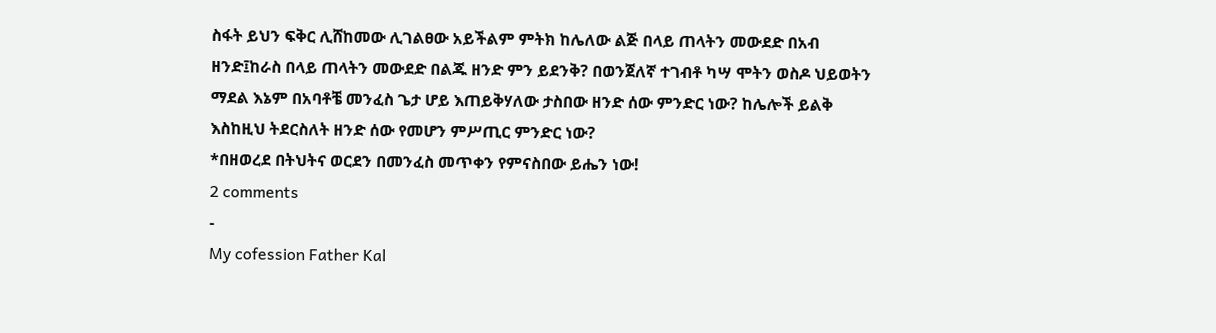ስፋት ይህን ፍቅር ሊሸከመው ሊገልፀው አይችልም ምትክ ከሌለው ልጅ በላይ ጠላትን መውደድ በአብ ዘንድ፤ከራስ በላይ ጠላትን መውደድ በልጁ ዘንድ ምን ይደንቅ? በወንጀለኛ ተገብቶ ካሣ ሞትን ወስዶ ህይወትን ማደል እኔም በአባቶቼ መንፈስ ጌታ ሆይ እጠይቅሃለው ታስበው ዘንድ ሰው ምንድር ነው? ከሌሎች ይልቅ እስከዚህ ትደርስለት ዘንድ ሰው የመሆን ምሥጢር ምንድር ነው?
*በዘወረደ በትህትና ወርደን በመንፈስ መጥቀን የምናስበው ይሔን ነው!
2 comments
-
My cofession Father Kal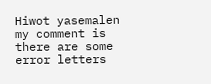Hiwot yasemalen my comment is there are some error letters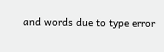and words due to type error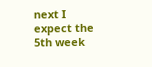next I expect the 5th week